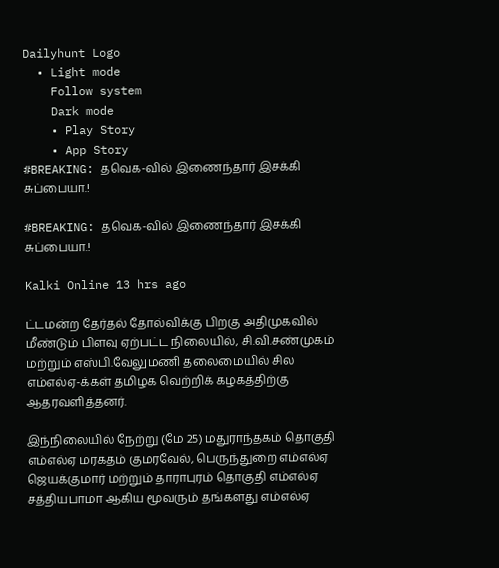Dailyhunt Logo
  • Light mode
    Follow system
    Dark mode
    • Play Story
    • App Story
#BREAKING: தவெக-வில் இணைந்தார் இசக்கி சுப்பையா.!

#BREAKING: தவெக-வில் இணைந்தார் இசக்கி சுப்பையா.!

Kalki Online 13 hrs ago

ட்டமன்ற தேர்தல் தோல்விக்கு பிறகு அதிமுகவில் மீண்டும் பிளவு ஏற்பட்ட நிலையில், சி.வி.சண்முகம் மற்றும் எஸ்பி.வேலுமணி தலைமையில் சில எம்எல்ஏ-க்கள் தமிழக வெற்றிக் கழகத்திற்கு ஆதரவளித்தனர்.

இந்நிலையில் நேற்று (மே 25) மதுராந்தகம் தொகுதி எம்எல்ஏ மரகதம் குமரவேல், பெருந்துறை எம்எல்ஏ ஜெயக்குமார் மற்றும் தாராபுரம் தொகுதி எம்எல்ஏ சத்தியபாமா ஆகிய மூவரும் தங்களது எம்எல்ஏ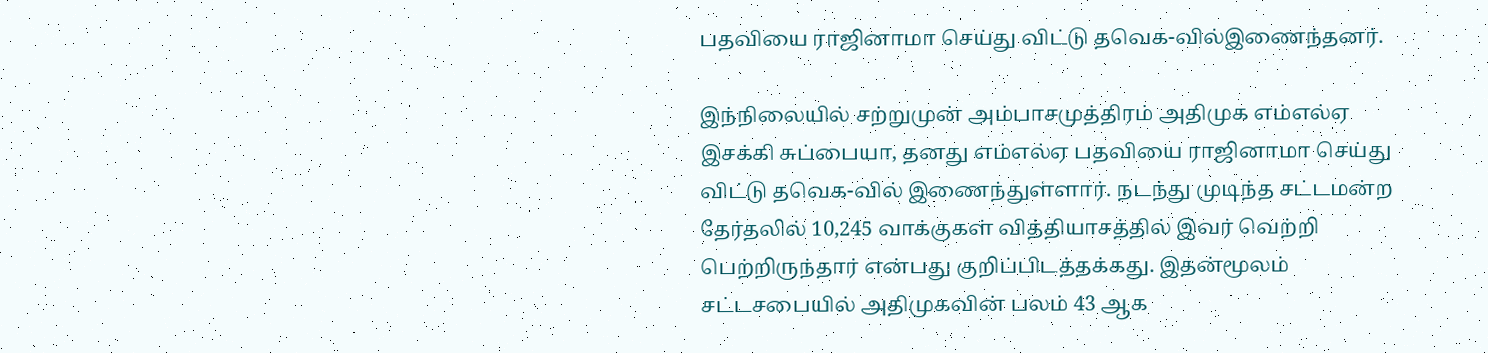பதவியை ராஜினாமா செய்து விட்டு தவெக-வில்இணைந்தனர்.

இந்நிலையில் சற்றுமுன் அம்பாசமுத்திரம் அதிமுக எம்எல்ஏ இசக்கி சுப்பையா, தனது எம்எல்ஏ பதவியை ராஜினாமா செய்து விட்டு தவெக-வில் இணைந்துள்ளார். நடந்து முடிந்த சட்டமன்ற தேர்தலில் 10,245 வாக்குகள் வித்தியாசத்தில் இவர் வெற்றி பெற்றிருந்தார் என்பது குறிப்பிடத்தக்கது. இதன்மூலம் சட்டசபையில் அதிமுகவின் பலம் 43 ஆக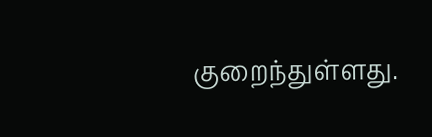குறைந்துள்ளது.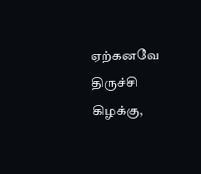ஏற்கனவே திருச்சி கிழக்கு,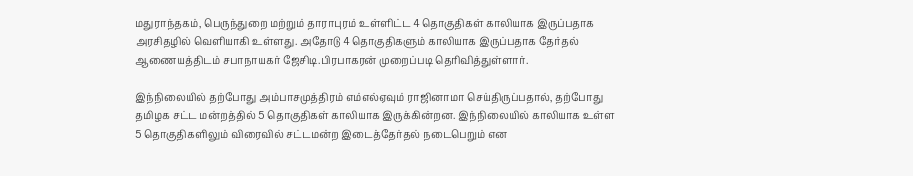மதுராந்தகம், பெருந்துறை மற்றும் தாராபுரம் உள்ளிட்ட 4 தொகுதிகள் காலியாக இருப்பதாக அரசிதழில் வெளியாகி உள்ளது. அதோடு 4 தொகுதிகளும் காலியாக இருப்பதாக தேர்தல் ஆணையத்திடம் சபாநாயகர் ஜேசிடி.பிரபாகரன் முறைப்படி தெரிவித்துள்ளார்.

இந்நிலையில் தற்போது அம்பாசமுத்திரம் எம்எல்ஏவும் ராஜினாமா செய்திருப்பதால், தற்போது தமிழக சட்ட மன்றத்தில் 5 தொகுதிகள் காலியாக இருக்கின்றன. இந்நிலையில் காலியாக உள்ள 5 தொகுதிகளிலும் விரைவில் சட்டமன்ற இடைத்தேர்தல் நடைபெறும் என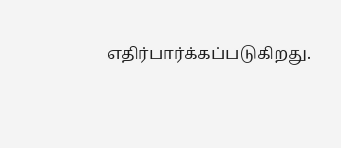எதிர்பார்க்கப்படுகிறது.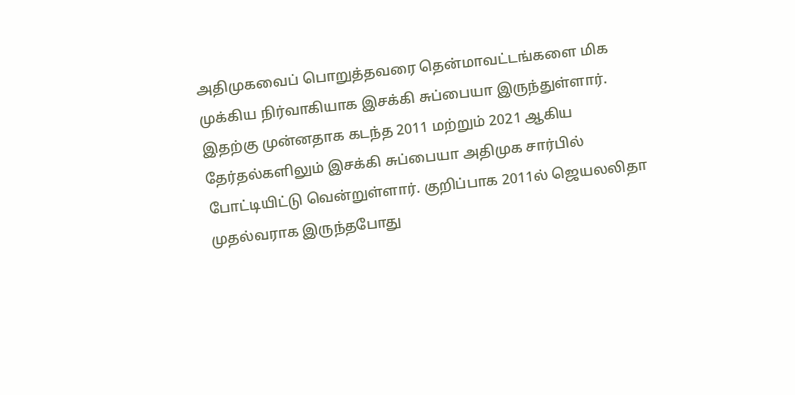அதிமுகவைப் பொறுத்தவரை தென்மாவட்டங்களை மிக முக்கிய நிர்வாகியாக இசக்கி சுப்பையா இருந்துள்ளார். இதற்கு முன்னதாக கடந்த 2011 மற்றும் 2021 ஆகிய தேர்தல்களிலும் இசக்கி சுப்பையா அதிமுக சார்பில் போட்டியிட்டு வென்றுள்ளார். குறிப்பாக 2011ல் ஜெயலலிதா முதல்வராக இருந்தபோது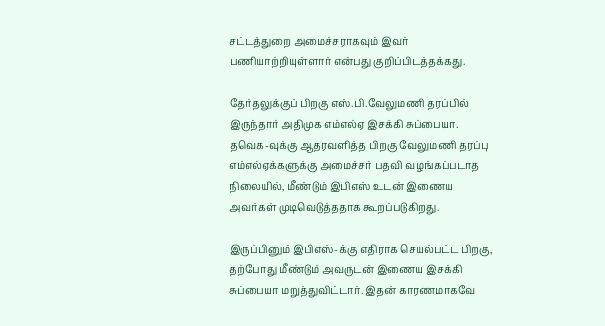சட்டத்துறை அமைச்சராகவும் இவர் பணியாற்றியுள்ளார் என்பது குறிப்பிடத்தக்கது.

தேர்தலுக்குப் பிறகு எஸ்.பி.வேலுமணி தரப்பில் இருந்தார் அதிமுக எம்எல்ஏ இசக்கி சுப்பையா. தவெக-வுக்கு ஆதரவளித்த பிறகு வேலுமணி தரப்பு எம்எல்ஏக்களுக்கு அமைச்சர் பதவி வழங்கப்படாத நிலையில், மீண்டும் இபிஎஸ் உடன் இணைய அவர்கள் முடிவெடுத்ததாக கூறப்படுகிறது.

இருப்பினும் இபிஎஸ்-க்கு எதிராக செயல்பட்ட பிறகு, தற்போது மீண்டும் அவருடன் இணைய இசக்கி சுப்பையா மறுத்துவிட்டார். இதன் காரணமாகவே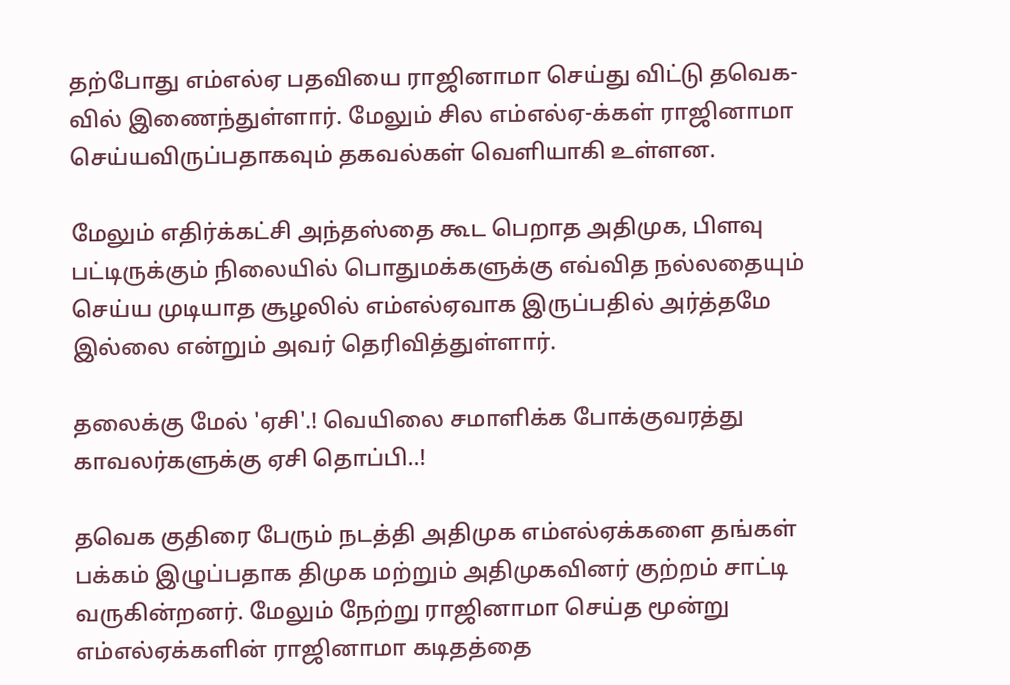தற்போது எம்எல்ஏ பதவியை ராஜினாமா செய்து விட்டு தவெக-வில் இணைந்துள்ளார். மேலும் சில எம்எல்ஏ-க்கள் ராஜினாமா செய்யவிருப்பதாகவும் தகவல்கள் வெளியாகி உள்ளன.

மேலும் எதிர்க்கட்சி அந்தஸ்தை கூட பெறாத அதிமுக, பிளவு பட்டிருக்கும் நிலையில் பொதுமக்களுக்கு எவ்வித நல்லதையும் செய்ய முடியாத சூழலில் எம்எல்ஏவாக இருப்பதில் அர்த்தமே இல்லை என்றும் அவர் தெரிவித்துள்ளார்.

தலைக்கு மேல் 'ஏசி'.! வெயிலை சமாளிக்க போக்குவரத்து காவலர்களுக்கு ஏசி தொப்பி..!

தவெக குதிரை பேரும் நடத்தி அதிமுக எம்எல்ஏக்களை தங்கள் பக்கம் இழுப்பதாக திமுக மற்றும் அதிமுகவினர் குற்றம் சாட்டி வருகின்றனர். மேலும் நேற்று ராஜினாமா செய்த மூன்று எம்எல்ஏக்களின் ராஜினாமா கடிதத்தை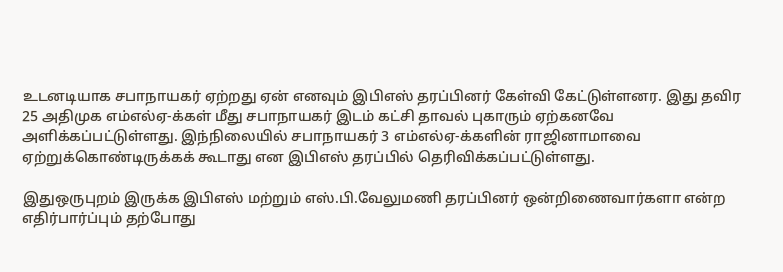உடனடியாக சபாநாயகர் ஏற்றது ஏன் எனவும் இபிஎஸ் தரப்பினர் கேள்வி கேட்டுள்ளனர. இது தவிர 25 அதிமுக எம்எல்ஏ-க்கள் மீது சபாநாயகர் இடம் கட்சி தாவல் புகாரும் ஏற்கனவே அளிக்கப்பட்டுள்ளது. இந்நிலையில் சபாநாயகர் 3 எம்எல்ஏ-க்களின் ராஜினாமாவை ஏற்றுக்கொண்டிருக்கக் கூடாது என இபிஎஸ் தரப்பில் தெரிவிக்கப்பட்டுள்ளது.

இதுஒருபுறம் இருக்க இபிஎஸ் மற்றும் எஸ்.பி.வேலுமணி தரப்பினர் ஒன்றிணைவார்களா என்ற எதிர்பார்ப்பும் தற்போது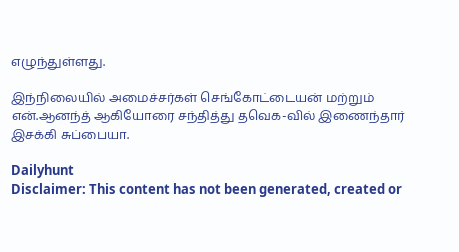எழுந்துள்ளது.

இந்நிலையில் அமைச்சர்கள் செங்கோட்டையன் மற்றும் என்.ஆனந்த் ஆகியோரை சந்தித்து தவெக-வில் இணைந்தார் இசக்கி சுப்பையா.

Dailyhunt
Disclaimer: This content has not been generated, created or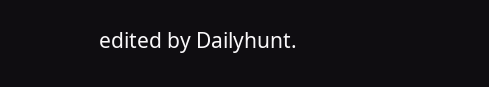edited by Dailyhunt.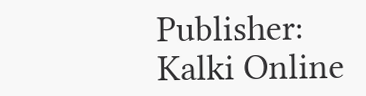Publisher: Kalki Online